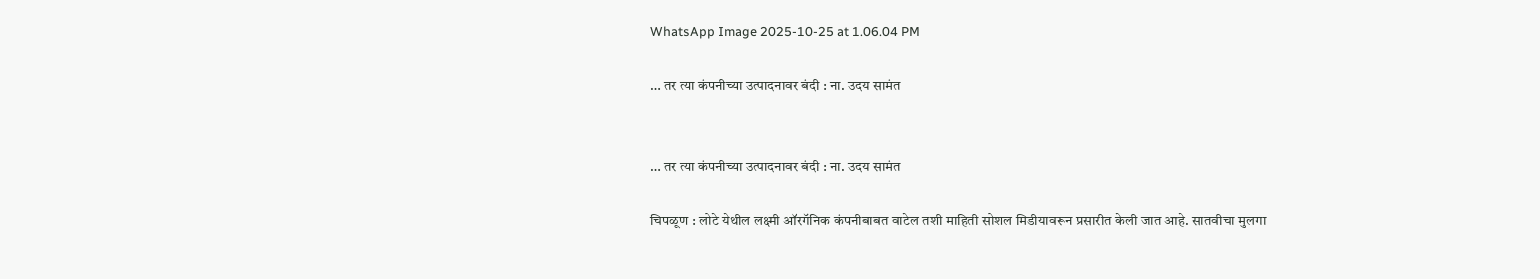WhatsApp Image 2025-10-25 at 1.06.04 PM

… तर त्या कंपनीच्या उत्पादनावर बंदी : ना. उदय सामंत


… तर त्या कंपनीच्या उत्पादनावर बंदी : ना. उदय सामंत

चिपळूण : लोटे येथील लक्ष्मी ऑरगॅनिक कंपनीबाबत वाटेल तशी माहिती सोशल मिडीयावरून प्रसारीत केली जात आहे. सातवीचा मुलगा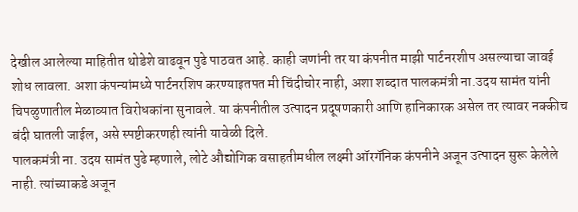देखील आलेल्या माहितीत थोडेशे वाढवून पुढे पाठवत आहे. काही जणांनी तर या कंपनीत माझी पार्टनरशीप असल्याचा जावई शोध लावला. अशा कंपन्यांमध्ये पार्टनरशिप करण्याइतपत मी चिंदीचोर नाही, अशा शब्दात पालकमंत्री ना.उदय सामंत यांनी चिपळुणातील मेळाव्यात विरोधकांना सुनावले. या कंपनीतील उत्पादन प्रदूषणकारी आणि हानिकारक असेल तर त्यावर नक्कीच बंदी घातली जाईल, असे स्पष्टीकरणही त्यांनी यावेळी दिले.
पालकमंत्री ना. उदय सामंत पुढे म्हणाले, लोटे औद्योगिक वसाहतीमधील लक्ष्मी ऑरगॅनिक कंपनीने अजून उत्पादन सुरू केलेले नाही. त्यांच्याकडे अजून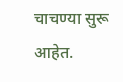चाचण्या सुरू आहेत.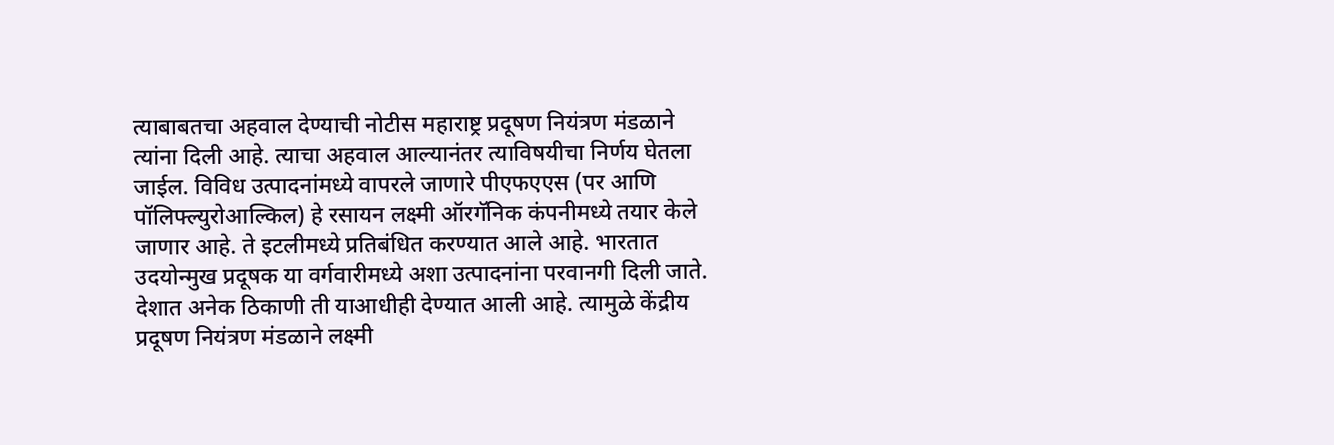त्याबाबतचा अहवाल देण्याची नोटीस महाराष्ट्र प्रदूषण नियंत्रण मंडळाने त्यांना दिली आहे. त्याचा अहवाल आल्यानंतर त्याविषयीचा निर्णय घेतला जाईल. विविध उत्पादनांमध्ये वापरले जाणारे पीएफएएस (पर आणि पॉलिफ्ल्युरोआल्किल) हे रसायन लक्ष्मी ऑरगॅनिक कंपनीमध्ये तयार केले जाणार आहे. ते इटलीमध्ये प्रतिबंधित करण्यात आले आहे. भारतात उदयोन्मुख प्रदूषक या वर्गवारीमध्ये अशा उत्पादनांना परवानगी दिली जाते. देशात अनेक ठिकाणी ती याआधीही देण्यात आली आहे. त्यामुळे केंद्रीय प्रदूषण नियंत्रण मंडळाने लक्ष्मी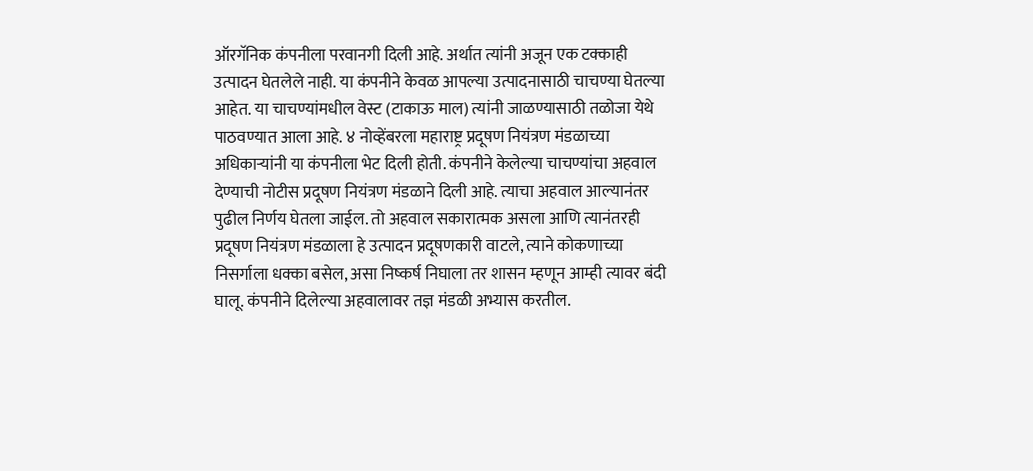ऑरगॅनिक कंपनीला परवानगी दिली आहे. अर्थात त्यांनी अजून एक टक्काही उत्पादन घेतलेले नाही. या कंपनीने केवळ आपल्या उत्पादनासाठी चाचण्या घेतल्या आहेत. या चाचण्यांमधील वेस्ट (टाकाऊ माल) त्यांनी जाळण्यासाठी तळोजा येथे पाठवण्यात आला आहे. ४ नोव्हेंबरला महाराष्ट्र प्रदूषण नियंत्रण मंडळाच्या अधिकाऱ्यांनी या कंपनीला भेट दिली होती. कंपनीने केलेल्या चाचण्यांचा अहवाल देण्याची नोटीस प्रदूषण नियंत्रण मंडळाने दिली आहे. त्याचा अहवाल आल्यानंतर पुढील निर्णय घेतला जाईल. तो अहवाल सकारात्मक असला आणि त्यानंतरही प्रदूषण नियंत्रण मंडळाला हे उत्पादन प्रदूषणकारी वाटले, त्याने कोकणाच्या निसर्गाला धक्का बसेल, असा निष्कर्ष निघाला तर शासन म्हणून आम्ही त्यावर बंदी घालू. कंपनीने दिलेल्या अहवालावर तज्ञ मंडळी अभ्यास करतील.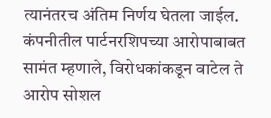त्यानंतरच अंतिम निर्णय घेतला जाईल. कंपनीतील पार्टनरशिपच्या आरोपाबाबत सामंत म्हणाले, विरोधकांकडून वाटेल ते आरोप सोशल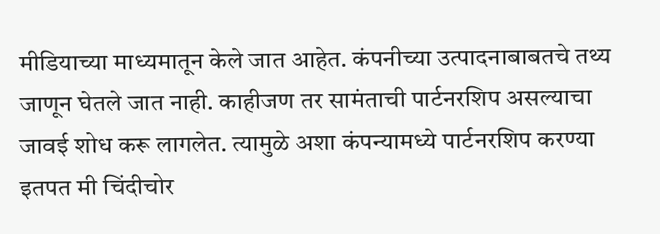मीडियाच्या माध्यमातून केले जात आहेत. कंपनीच्या उत्पादनाबाबतचे तथ्य जाणून घेतले जात नाही. काहीजण तर सामंताची पार्टनरशिप असल्याचा जावई शोध करू लागलेत. त्यामुळे अशा कंपन्यामध्ये पार्टनरशिप करण्या इतपत मी चिंदीचोर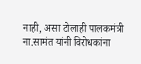नाही, असा टोलाही पालकमंत्री ना.सामंत यांनी विरोधकांना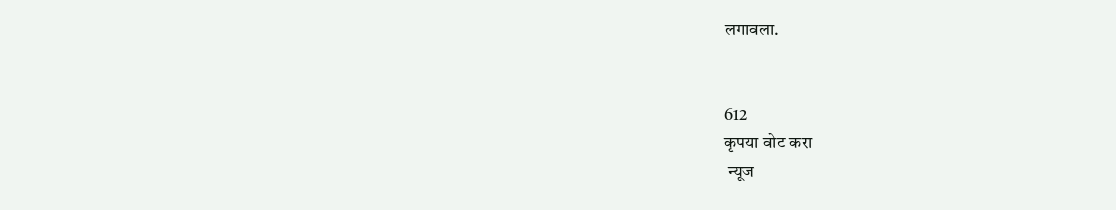लगावला.


612
कृपया वोट करा
 न्यूज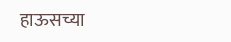हाऊसच्या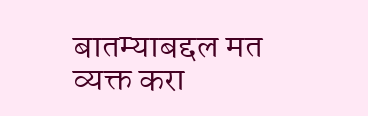बातम्याबद्दल मत व्यक्त करा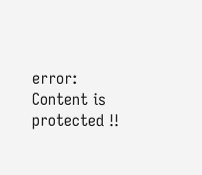error: Content is protected !!